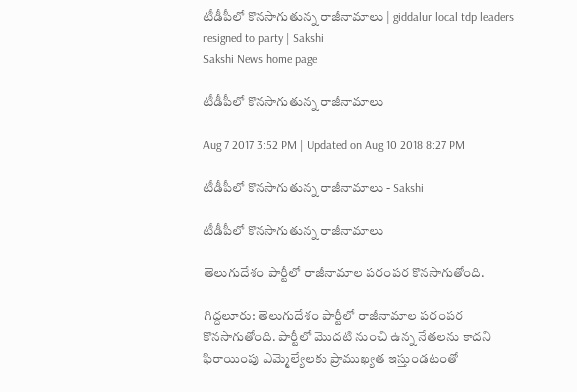టీడీపీలో కొనసాగుతున్న రాజీనామాలు | giddalur local tdp leaders resigned to party | Sakshi
Sakshi News home page

టీడీపీలో కొనసాగుతున్న రాజీనామాలు

Aug 7 2017 3:52 PM | Updated on Aug 10 2018 8:27 PM

టీడీపీలో కొనసాగుతున్న రాజీనామాలు - Sakshi

టీడీపీలో కొనసాగుతున్న రాజీనామాలు

తెలుగుదేశం పార్టీలో రాజీనామాల పరంపర కొనసాగుతోంది.

గిద్దలూరు: తెలుగుదేశం పార్టీలో రాజీనామాల పరంపర కొనసాగుతోంది. పార్టీలో మొదటి నుంచి ఉన్న నేతలను కాదని ఫిరాయింపు ఎమ్మెల్యేలకు ప్రాముఖ్యత ఇస్తుండటంతో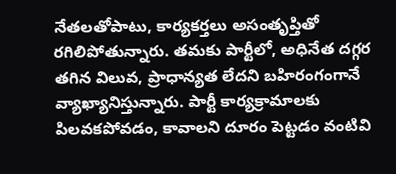నేతలతోపాటు, కార్యకర్తలు అసంతృప్తితో రగిలిపోతున్నారు. తమకు పార్టీలో, అధినేత దగ్గర తగిన విలువ, ప్రాధాన్యత లేదని బహిరంగంగానే వ్యాఖ్యానిస్తున్నారు. పార్టీ కార్యక్రామాలకు పిలవకపోవడం, కావాలని దూరం పెట్టడం వంటివి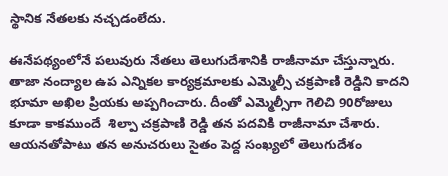స్థానిక నేతలకు నచ్చడంలేదు.

ఈనేపథ్యంలోనే పలువురు నేతలు తెలుగుదేశానికి రాజీనామా చేస్తున్నారు. తాజా నంద్యాల ఉప ఎన్నికల కార్యక్రమాలకు ఎమ్మెల్సీ చక్రపాణి రెడ్డిని కాదని భూమా అఖిల ప్రియకు అప్పగించారు. దీంతో ఎమ్మెల్సీగా గెలిచి 90రోజులు కూడా కాకముందే  శిల్పా చక్రపాణి రెడ్డి తన పదవికి రాజీనామా చేశారు. ఆయనతోపాటు తన అనుచరులు సైతం పెద్ద సంఖ్యలో తెలుగుదేశం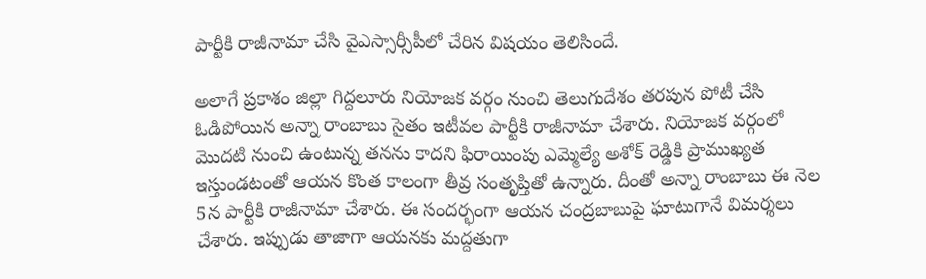పార్టీకి రాజీనామా చేసి వైఎస్సార్సీపీలో చేరిన విషయం తెలిసిందే.

అలాగే ప్రకాశం జిల్లా గిద్దలూరు నియోజక వర్గం నుంచి తెలుగుదేశం తరపున పోటీ చేసి ఓడిపోయిన అన్నా రాంబాబు సైతం ఇటీవల పార్టీకి రాజీనామా చేశారు. నియోజక వర్గంలో మొదటి నుంచి ఉంటున్న తనను కాదని ఫిరాయింపు ఎమ్మెల్యే అశోక్‌ రెడ్డికి ప్రాముఖ్యత ఇస్తుండటంతో ఆయన కొంత కాలంగా తీవ్ర సంతృప్తితో ఉన్నారు. దీంతో అన్నా రాంబాబు ఈ నెల 5న పార్టీకి రాజీనామా చేశారు. ఈ సందర్భంగా ఆయన చంద్రబాబుపై ఘాటుగానే విమర్శలు చేశారు. ఇప్పుడు తాజాగా ఆయనకు మద్దతుగా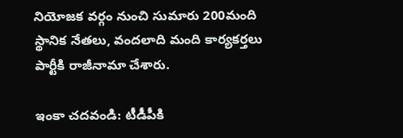నియోజక వర్గం నుంచి సుమారు 200మంది స్థానిక నేతలు, వందలాది మంది కార్యకర్తలు పార్టీకి రాజీనామా చేశారు.

ఇంకా చదవండి: టీడీపీకి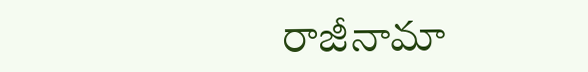రాజీనామా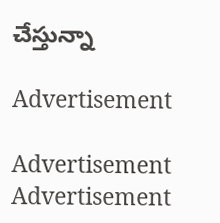చేస్తున్నా

Advertisement

Advertisement
Advertisement